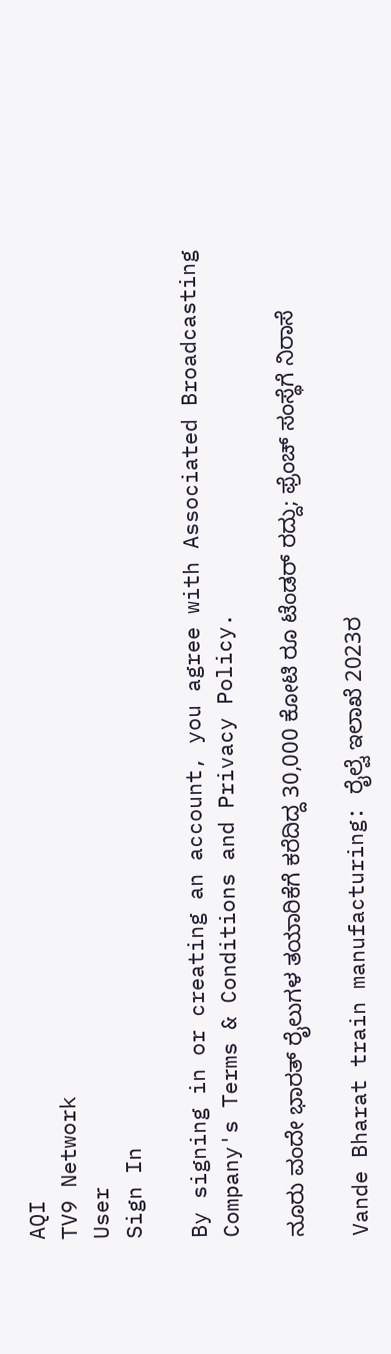AQI
TV9 Network
User
Sign In

By signing in or creating an account, you agree with Associated Broadcasting Company's Terms & Conditions and Privacy Policy.

ನೂರು ವಂದೇ ಭಾರತ್ ರೈಲುಗಳ ತಯಾರಿಕೆಗೆ ಕರೆದಿದ್ದ 30,000 ಕೋಟಿ ರೂ ಟೆಂಡರ್ ರದ್ದು; ಫ್ರೆಂಚ್ ಸಂಸ್ಥೆಗೆ ನಿರಾಸೆ

Vande Bharat train manufacturing: ರೈಲ್ವೆ ಇಲಾಖೆ 2023ರ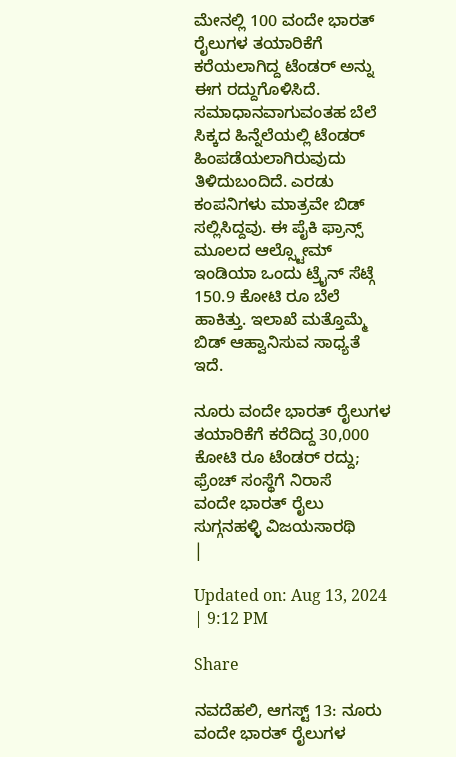ಮೇನಲ್ಲಿ 100 ವಂದೇ ಭಾರತ್ ರೈಲುಗಳ ತಯಾರಿಕೆಗೆ ಕರೆಯಲಾಗಿದ್ದ ಟೆಂಡರ್ ಅನ್ನು ಈಗ ರದ್ದುಗೊಳಿಸಿದೆ. ಸಮಾಧಾನವಾಗುವಂತಹ ಬೆಲೆ ಸಿಕ್ಕದ ಹಿನ್ನೆಲೆಯಲ್ಲಿ ಟೆಂಡರ್ ಹಿಂಪಡೆಯಲಾಗಿರುವುದು ತಿಳಿದುಬಂದಿದೆ. ಎರಡು ಕಂಪನಿಗಳು ಮಾತ್ರವೇ ಬಿಡ್ ಸಲ್ಲಿಸಿದ್ದವು. ಈ ಪೈಕಿ ಫ್ರಾನ್ಸ್ ಮೂಲದ ಆಲ್ಸ್ಟೋಮ್ ಇಂಡಿಯಾ ಒಂದು ಟ್ರೈನ್ ಸೆಟ್ಗೆ 150.9 ಕೋಟಿ ರೂ ಬೆಲೆ ಹಾಕಿತ್ತು. ಇಲಾಖೆ ಮತ್ತೊಮ್ಮೆ ಬಿಡ್ ಆಹ್ವಾನಿಸುವ ಸಾಧ್ಯತೆ ಇದೆ.

ನೂರು ವಂದೇ ಭಾರತ್ ರೈಲುಗಳ ತಯಾರಿಕೆಗೆ ಕರೆದಿದ್ದ 30,000 ಕೋಟಿ ರೂ ಟೆಂಡರ್ ರದ್ದು; ಫ್ರೆಂಚ್ ಸಂಸ್ಥೆಗೆ ನಿರಾಸೆ
ವಂದೇ ಭಾರತ್ ರೈಲು
ಸುಗ್ಗನಹಳ್ಳಿ ವಿಜಯಸಾರಥಿ
|

Updated on: Aug 13, 2024 | 9:12 PM

Share

ನವದೆಹಲಿ, ಆಗಸ್ಟ್ 13: ನೂರು ವಂದೇ ಭಾರತ್ ರೈಲುಗಳ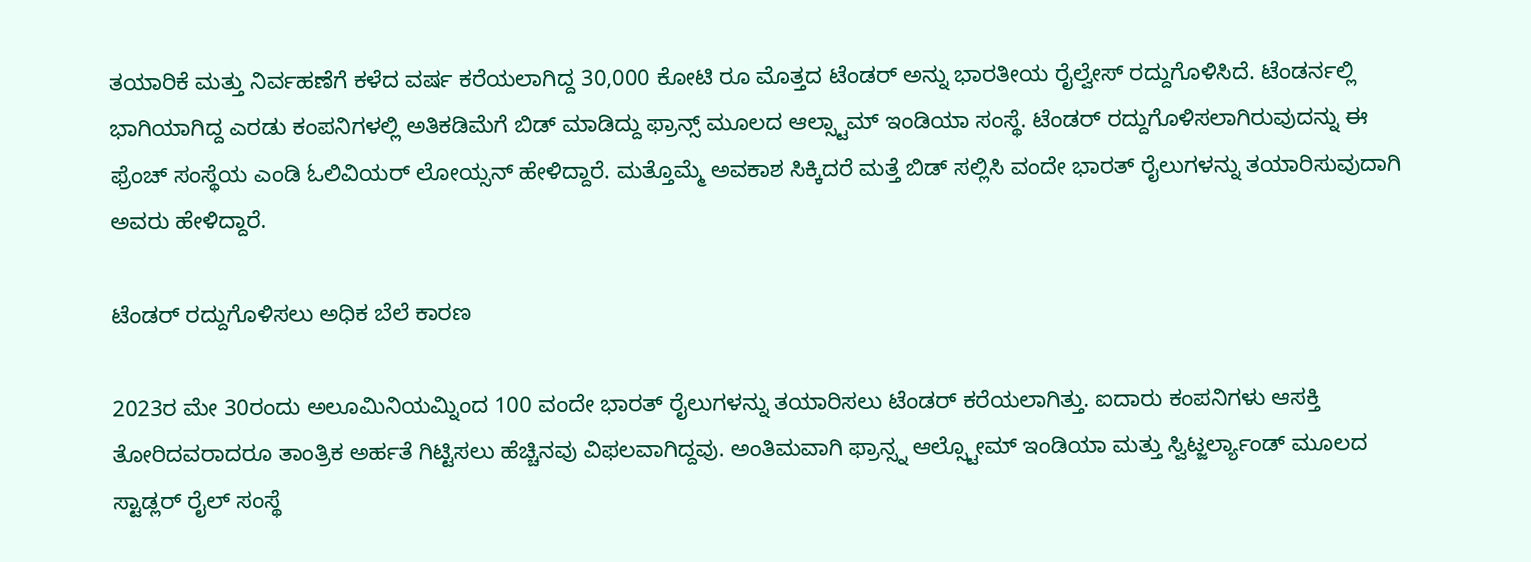ತಯಾರಿಕೆ ಮತ್ತು ನಿರ್ವಹಣೆಗೆ ಕಳೆದ ವರ್ಷ ಕರೆಯಲಾಗಿದ್ದ 30,000 ಕೋಟಿ ರೂ ಮೊತ್ತದ ಟೆಂಡರ್ ಅನ್ನು ಭಾರತೀಯ ರೈಲ್ವೇಸ್ ರದ್ದುಗೊಳಿಸಿದೆ. ಟೆಂಡರ್ನಲ್ಲಿ ಭಾಗಿಯಾಗಿದ್ದ ಎರಡು ಕಂಪನಿಗಳಲ್ಲಿ ಅತಿಕಡಿಮೆಗೆ ಬಿಡ್ ಮಾಡಿದ್ದು ಫ್ರಾನ್ಸ್ ಮೂಲದ ಆಲ್ಸ್ಟಾಮ್ ಇಂಡಿಯಾ ಸಂಸ್ಥೆ. ಟೆಂಡರ್ ರದ್ದುಗೊಳಿಸಲಾಗಿರುವುದನ್ನು ಈ ಫ್ರೆಂಚ್ ಸಂಸ್ಥೆಯ ಎಂಡಿ ಓಲಿವಿಯರ್ ಲೋಯ್ಸನ್ ಹೇಳಿದ್ದಾರೆ. ಮತ್ತೊಮ್ಮೆ ಅವಕಾಶ ಸಿಕ್ಕಿದರೆ ಮತ್ತೆ ಬಿಡ್ ಸಲ್ಲಿಸಿ ವಂದೇ ಭಾರತ್ ರೈಲುಗಳನ್ನು ತಯಾರಿಸುವುದಾಗಿ ಅವರು ಹೇಳಿದ್ದಾರೆ.

ಟೆಂಡರ್ ರದ್ದುಗೊಳಿಸಲು ಅಧಿಕ ಬೆಲೆ ಕಾರಣ

2023ರ ಮೇ 30ರಂದು ಅಲೂಮಿನಿಯಮ್ನಿಂದ 100 ವಂದೇ ಭಾರತ್ ರೈಲುಗಳನ್ನು ತಯಾರಿಸಲು ಟೆಂಡರ್ ಕರೆಯಲಾಗಿತ್ತು. ಐದಾರು ಕಂಪನಿಗಳು ಆಸಕ್ತಿ ತೋರಿದವರಾದರೂ ತಾಂತ್ರಿಕ ಅರ್ಹತೆ ಗಿಟ್ಟಿಸಲು ಹೆಚ್ಚಿನವು ವಿಫಲವಾಗಿದ್ದವು. ಅಂತಿಮವಾಗಿ ಫ್ರಾನ್ಸ್ನ ಆಲ್ಸ್ಟೋಮ್ ಇಂಡಿಯಾ ಮತ್ತು ಸ್ವಿಟ್ಜರ್ಲ್ಯಾಂಡ್ ಮೂಲದ ಸ್ಟಾಡ್ಲರ್ ರೈಲ್ ಸಂಸ್ಥೆ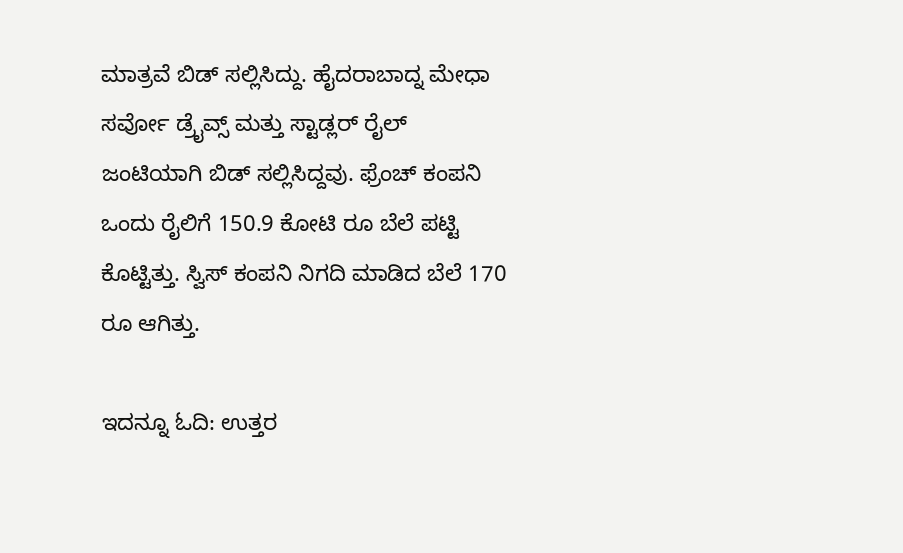ಮಾತ್ರವೆ ಬಿಡ್ ಸಲ್ಲಿಸಿದ್ದು. ಹೈದರಾಬಾದ್ನ ಮೇಧಾ ಸರ್ವೋ ಡ್ರೈವ್ಸ್ ಮತ್ತು ಸ್ಟಾಡ್ಲರ್ ರೈಲ್ ಜಂಟಿಯಾಗಿ ಬಿಡ್ ಸಲ್ಲಿಸಿದ್ದವು. ಫ್ರೆಂಚ್ ಕಂಪನಿ ಒಂದು ರೈಲಿಗೆ 150.9 ಕೋಟಿ ರೂ ಬೆಲೆ ಪಟ್ಟಿ ಕೊಟ್ಟಿತ್ತು. ಸ್ವಿಸ್ ಕಂಪನಿ ನಿಗದಿ ಮಾಡಿದ ಬೆಲೆ 170 ರೂ ಆಗಿತ್ತು.

ಇದನ್ನೂ ಓದಿ: ಉತ್ತರ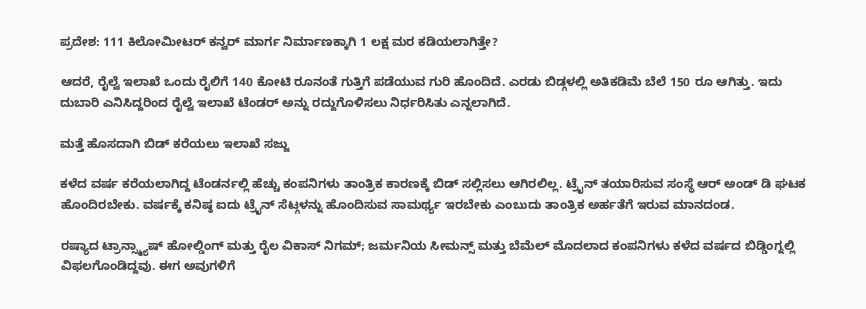ಪ್ರದೇಶ: 111 ಕಿಲೋಮೀಟರ್ ಕನ್ವರ್ ಮಾರ್ಗ ನಿರ್ಮಾಣಕ್ಕಾಗಿ 1 ಲಕ್ಷ ಮರ ಕಡಿಯಲಾಗಿತ್ತೇ?

ಆದರೆ, ರೈಲ್ವೆ ಇಲಾಖೆ ಒಂದು ರೈಲಿಗೆ 140 ಕೋಟಿ ರೂನಂತೆ ಗುತ್ತಿಗೆ ಪಡೆಯುವ ಗುರಿ ಹೊಂದಿದೆ. ಎರಡು ಬಿಡ್ಗಳಲ್ಲಿ ಅತಿಕಡಿಮೆ ಬೆಲೆ 150 ರೂ ಆಗಿತ್ತು. ಇದು ದುಬಾರಿ ಎನಿಸಿದ್ದರಿಂದ ರೈಲ್ವೆ ಇಲಾಖೆ ಟೆಂಡರ್ ಅನ್ನು ರದ್ದುಗೊಳಿಸಲು ನಿರ್ಧರಿಸಿತು ಎನ್ನಲಾಗಿದೆ.

ಮತ್ತೆ ಹೊಸದಾಗಿ ಬಿಡ್ ಕರೆಯಲು ಇಲಾಖೆ ಸಜ್ಜು

ಕಳೆದ ವರ್ಷ ಕರೆಯಲಾಗಿದ್ದ ಟೆಂಡರ್ನಲ್ಲಿ ಹೆಚ್ಚು ಕಂಪನಿಗಳು ತಾಂತ್ರಿಕ ಕಾರಣಕ್ಕೆ ಬಿಡ್ ಸಲ್ಲಿಸಲು ಆಗಿರಲಿಲ್ಲ. ಟ್ರೈನ್ ತಯಾರಿಸುವ ಸಂಸ್ಥೆ ಆರ್ ಅಂಡ್ ಡಿ ಘಟಕ ಹೊಂದಿರಬೇಕು. ವರ್ಷಕ್ಕೆ ಕನಿಷ್ಠ ಐದು ಟ್ರೈನ್ ಸೆಟ್ಗಳನ್ನು ಹೊಂದಿಸುವ ಸಾಮರ್ಥ್ಯ ಇರಬೇಕು ಎಂಬುದು ತಾಂತ್ರಿಕ ಅರ್ಹತೆಗೆ ಇರುವ ಮಾನದಂಡ.

ರಷ್ಯಾದ ಟ್ರಾನ್ಸ್ಮ್ಯಾಷ್ ಹೋಲ್ಡಿಂಗ್ ಮತ್ತು ರೈಲ ವಿಕಾಸ್ ನಿಗಮ್; ಜರ್ಮನಿಯ ಸೀಮನ್ಸ್ ಮತ್ತು ಬೆಮೆಲ್ ಮೊದಲಾದ ಕಂಪನಿಗಳು ಕಳೆದ ವರ್ಷದ ಬಿಡ್ಡಿಂಗ್ನಲ್ಲಿ ವಿಫಲಗೊಂಡಿದ್ದವು. ಈಗ ಅವುಗಳಿಗೆ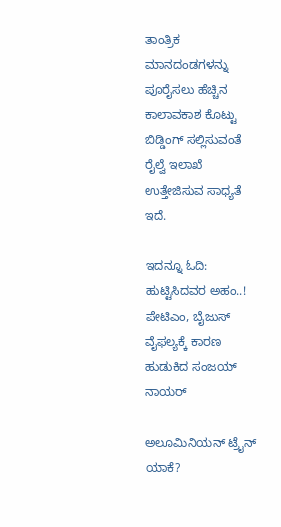ತಾಂತ್ರಿಕ ಮಾನದಂಡಗಳನ್ನು ಪೂರೈಸಲು ಹೆಚ್ಚಿನ ಕಾಲಾವಕಾಶ ಕೊಟ್ಟು ಬಿಡ್ಡಿಂಗ್ ಸಲ್ಲಿಸುವಂತೆ ರೈಲ್ವೆ ಇಲಾಖೆ ಉತ್ತೇಜಿಸುವ ಸಾಧ್ಯತೆ ಇದೆ.

ಇದನ್ನೂ ಓದಿ: ಹುಟ್ಟಿಸಿದವರ ಅಹಂ..! ಪೇಟಿಎಂ, ಬೈಜುಸ್ ವೈಫಲ್ಯಕ್ಕೆ ಕಾರಣ ಹುಡುಕಿದ ಸಂಜಯ್ ನಾಯರ್

ಅಲೂಮಿನಿಯನ್ ಟ್ರೈನ್ ಯಾಕೆ?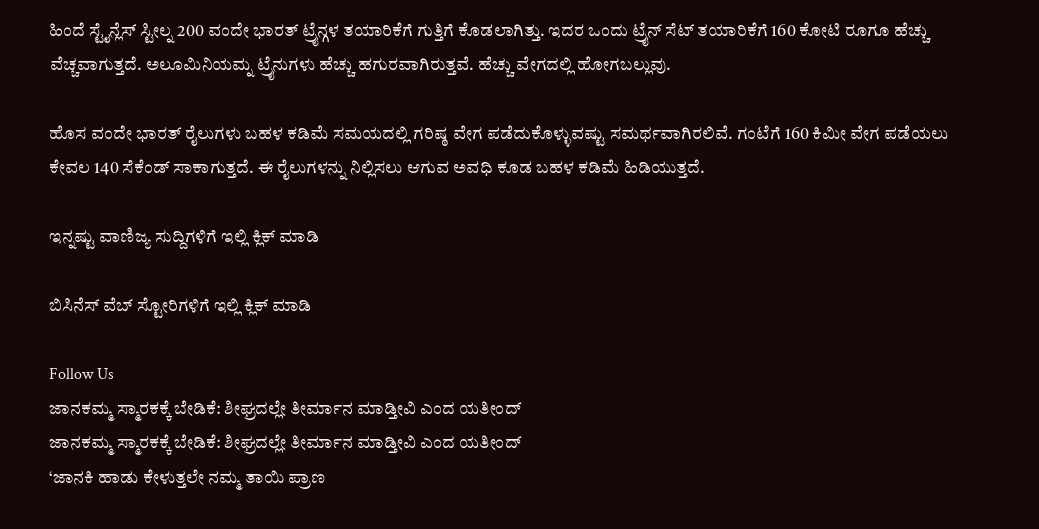ಹಿಂದೆ ಸ್ಟೈನ್ಲೆಸ್ ಸ್ಟೀಲ್ನ 200 ವಂದೇ ಭಾರತ್ ಟ್ರೈನ್ಗಳ ತಯಾರಿಕೆಗೆ ಗುತ್ತಿಗೆ ಕೊಡಲಾಗಿತ್ತು. ಇದರ ಒಂದು ಟ್ರೈನ್ ಸೆಟ್ ತಯಾರಿಕೆಗೆ 160 ಕೋಟಿ ರೂಗೂ ಹೆಚ್ಚು ವೆಚ್ಚವಾಗುತ್ತದೆ. ಅಲೂಮಿನಿಯಮ್ನ ಟ್ರೈನುಗಳು ಹೆಚ್ಚು ಹಗುರವಾಗಿರುತ್ತವೆ. ಹೆಚ್ಚು ವೇಗದಲ್ಲಿ ಹೋಗಬಲ್ಲುವು.

ಹೊಸ ವಂದೇ ಭಾರತ್ ರೈಲುಗಳು ಬಹಳ ಕಡಿಮೆ ಸಮಯದಲ್ಲಿ ಗರಿಷ್ಠ ವೇಗ ಪಡೆದುಕೊಳ್ಳುವಷ್ಟು ಸಮರ್ಥವಾಗಿರಲಿವೆ. ಗಂಟೆಗೆ 160 ಕಿಮೀ ವೇಗ ಪಡೆಯಲು ಕೇವಲ 140 ಸೆಕೆಂಡ್ ಸಾಕಾಗುತ್ತದೆ. ಈ ರೈಲುಗಳನ್ನು ನಿಲ್ಲಿಸಲು ಆಗುವ ಅವಧಿ ಕೂಡ ಬಹಳ ಕಡಿಮೆ ಹಿಡಿಯುತ್ತದೆ.

ಇನ್ನಷ್ಟು ವಾಣಿಜ್ಯ ಸುದ್ದಿಗಳಿಗೆ ಇಲ್ಲಿ ಕ್ಲಿಕ್ ಮಾಡಿ

ಬಿಸಿನೆಸ್ ವೆಬ್ ಸ್ಟೋರಿಗಳಿಗೆ ಇಲ್ಲಿ ಕ್ಲಿಕ್ ಮಾಡಿ

Follow Us
ಜಾನಕಮ್ಮ ಸ್ಮಾರಕಕ್ಕೆ ಬೇಡಿಕೆ: ಶೀಘ್ರದಲ್ಲೇ ತೀರ್ಮಾನ ಮಾಡ್ತೀವಿ ಎಂದ ಯತೀಂದ್
ಜಾನಕಮ್ಮ ಸ್ಮಾರಕಕ್ಕೆ ಬೇಡಿಕೆ: ಶೀಘ್ರದಲ್ಲೇ ತೀರ್ಮಾನ ಮಾಡ್ತೀವಿ ಎಂದ ಯತೀಂದ್
‘ಜಾನಕಿ ಹಾಡು ಕೇಳುತ್ತಲೇ ನಮ್ಮ ತಾಯಿ ಪ್ರಾಣ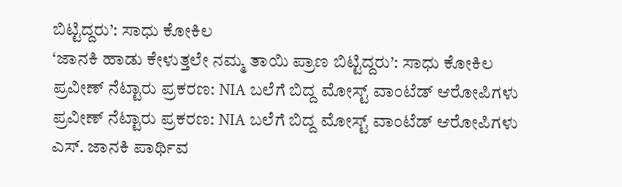ಬಿಟ್ಟಿದ್ದರು’: ಸಾಧು ಕೋಕಿಲ
‘ಜಾನಕಿ ಹಾಡು ಕೇಳುತ್ತಲೇ ನಮ್ಮ ತಾಯಿ ಪ್ರಾಣ ಬಿಟ್ಟಿದ್ದರು’: ಸಾಧು ಕೋಕಿಲ
ಪ್ರವೀಣ್ ನೆಟ್ಟಾರು ಪ್ರಕರಣ: NIA ಬಲೆಗೆ ಬಿದ್ದ ಮೋಸ್ಟ್ ವಾಂಟೆಡ್ ಆರೋಪಿಗಳು
ಪ್ರವೀಣ್ ನೆಟ್ಟಾರು ಪ್ರಕರಣ: NIA ಬಲೆಗೆ ಬಿದ್ದ ಮೋಸ್ಟ್ ವಾಂಟೆಡ್ ಆರೋಪಿಗಳು
ಎಸ್. ಜಾನಕಿ ಪಾರ್ಥಿವ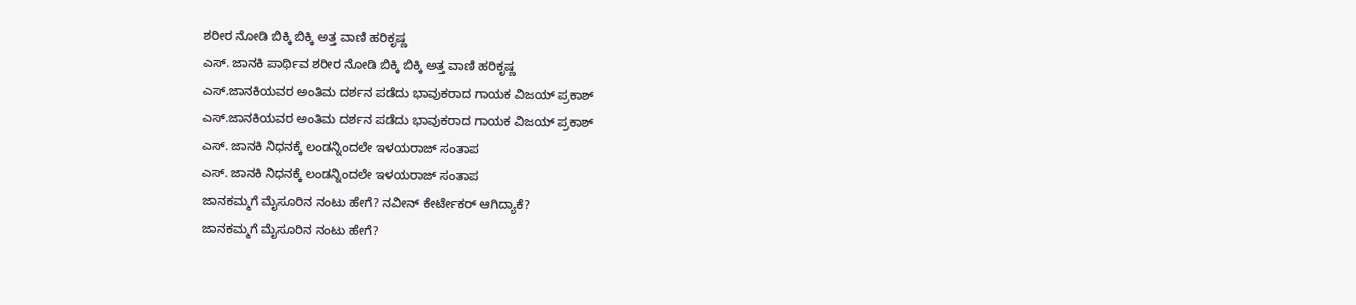ಶರೀರ ನೋಡಿ ಬಿಕ್ಕಿ ಬಿಕ್ಕಿ ಅತ್ತ ವಾಣಿ ಹರಿಕೃಷ್ಣ
ಎಸ್. ಜಾನಕಿ ಪಾರ್ಥಿವ ಶರೀರ ನೋಡಿ ಬಿಕ್ಕಿ ಬಿಕ್ಕಿ ಅತ್ತ ವಾಣಿ ಹರಿಕೃಷ್ಣ
ಎಸ್.ಜಾನಕಿಯವರ ಅಂತಿಮ ದರ್ಶನ ಪಡೆದು ಭಾವುಕರಾದ ಗಾಯಕ ವಿಜಯ್ ಪ್ರಕಾಶ್
ಎಸ್.ಜಾನಕಿಯವರ ಅಂತಿಮ ದರ್ಶನ ಪಡೆದು ಭಾವುಕರಾದ ಗಾಯಕ ವಿಜಯ್ ಪ್ರಕಾಶ್
ಎಸ್. ಜಾನಕಿ ನಿಧನಕ್ಕೆ ಲಂಡನ್ನಿಂದಲೇ ಇಳಯರಾಜ್ ಸಂತಾಪ
ಎಸ್. ಜಾನಕಿ ನಿಧನಕ್ಕೆ ಲಂಡನ್ನಿಂದಲೇ ಇಳಯರಾಜ್ ಸಂತಾಪ
ಜಾನಕಮ್ಮಗೆ ಮೈಸೂರಿನ ನಂಟು ಹೇಗೆ? ನವೀನ್ ಕೇರ್ಟೇಕರ್ ಆಗಿದ್ಯಾಕೆ?
ಜಾನಕಮ್ಮಗೆ ಮೈಸೂರಿನ ನಂಟು ಹೇಗೆ?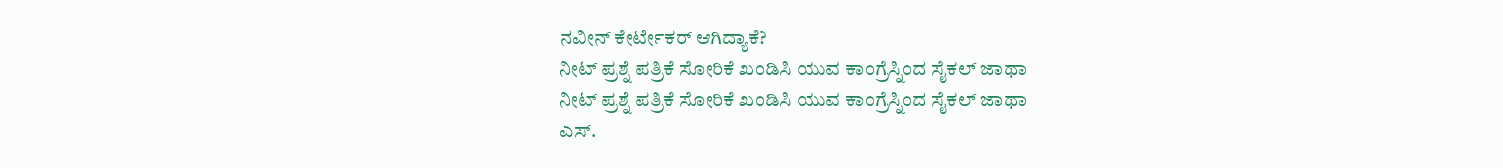ನವೀನ್ ಕೇರ್ಟೇಕರ್ ಆಗಿದ್ಯಾಕೆ?
ನೀಟ್ ಪ್ರಶ್ನೆ ಪತ್ರಿಕೆ ಸೋರಿಕೆ ಖಂಡಿಸಿ ಯುವ ಕಾಂಗ್ರೆಸ್ನಿಂದ ಸೈಕಲ್ ಜಾಥಾ
ನೀಟ್ ಪ್ರಶ್ನೆ ಪತ್ರಿಕೆ ಸೋರಿಕೆ ಖಂಡಿಸಿ ಯುವ ಕಾಂಗ್ರೆಸ್ನಿಂದ ಸೈಕಲ್ ಜಾಥಾ
ಎಸ್.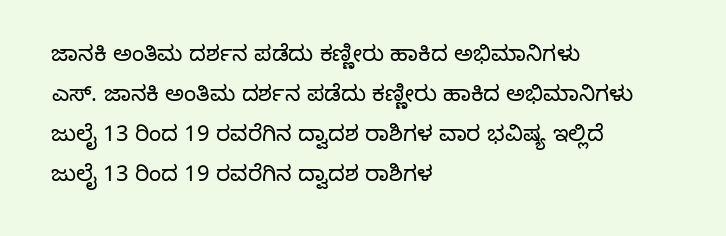ಜಾನಕಿ ಅಂತಿಮ ದರ್ಶನ ಪಡೆದು ಕಣ್ಣೀರು ಹಾಕಿದ ಅಭಿಮಾನಿಗಳು
ಎಸ್. ಜಾನಕಿ ಅಂತಿಮ ದರ್ಶನ ಪಡೆದು ಕಣ್ಣೀರು ಹಾಕಿದ ಅಭಿಮಾನಿಗಳು
ಜುಲೈ 13 ರಿಂದ 19 ರವರೆಗಿನ ದ್ವಾದಶ ರಾಶಿಗಳ ವಾರ ಭವಿಷ್ಯ ಇಲ್ಲಿದೆ
ಜುಲೈ 13 ರಿಂದ 19 ರವರೆಗಿನ ದ್ವಾದಶ ರಾಶಿಗಳ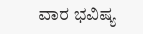ವಾರ ಭವಿಷ್ಯ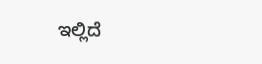ಇಲ್ಲಿದೆ